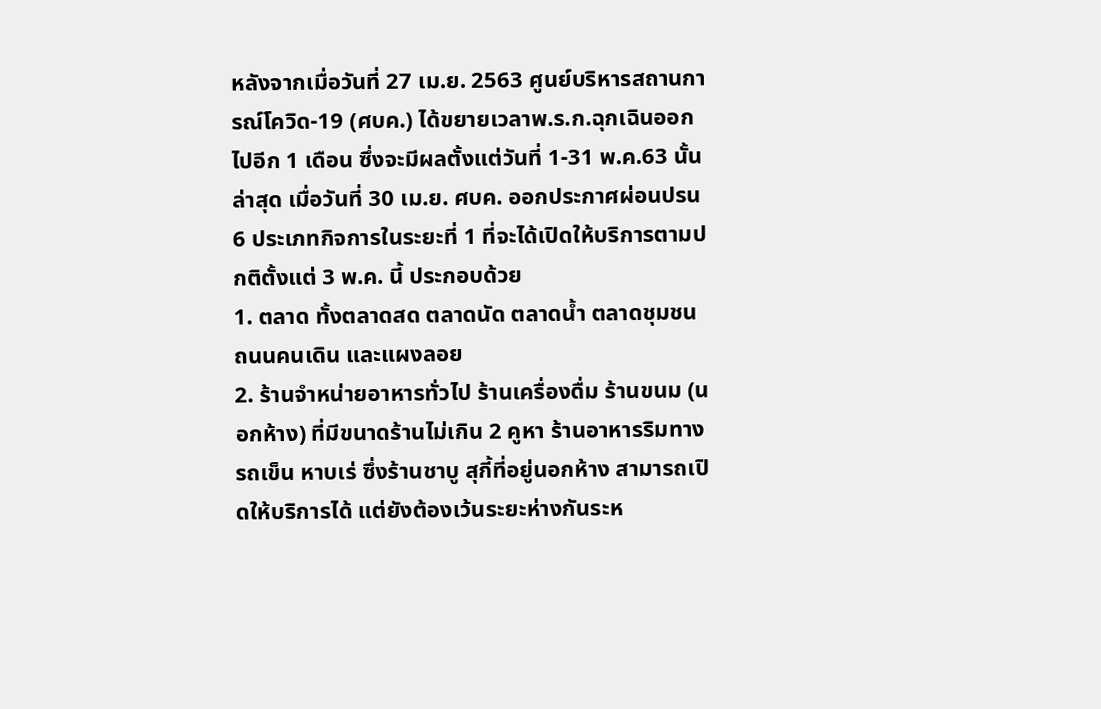หลังจากเมื่อวันที่ 27 เม.ย. 2563 ศูนย์บริหารสถานการณ์โควิด-19 (ศบค.) ได้ขยายเวลาพ.ร.ก.ฉุกเฉินออกไปอีก 1 เดือน ซึ่งจะมีผลตั้งแต่วันที่ 1-31 พ.ค.63 นั้น ล่าสุด เมื่อวันที่ 30 เม.ย. ศบค. ออกประกาศผ่อนปรน 6 ประเภทกิจการในระยะที่ 1 ที่จะได้เปิดให้บริการตามปกติตั้งแต่ 3 พ.ค. นี้ ประกอบด้วย
1. ตลาด ทั้งตลาดสด ตลาดนัด ตลาดน้ำ ตลาดชุมชน ถนนคนเดิน และแผงลอย
2. ร้านจำหน่ายอาหารทั่วไป ร้านเครื่องดื่ม ร้านขนม (นอกห้าง) ที่มีขนาดร้านไม่เกิน 2 คูหา ร้านอาหารริมทาง รถเข็น หาบเร่ ซึ่งร้านชาบู สุกี้ที่อยู่นอกห้าง สามารถเปิดให้บริการได้ แต่ยังต้องเว้นระยะห่างกันระห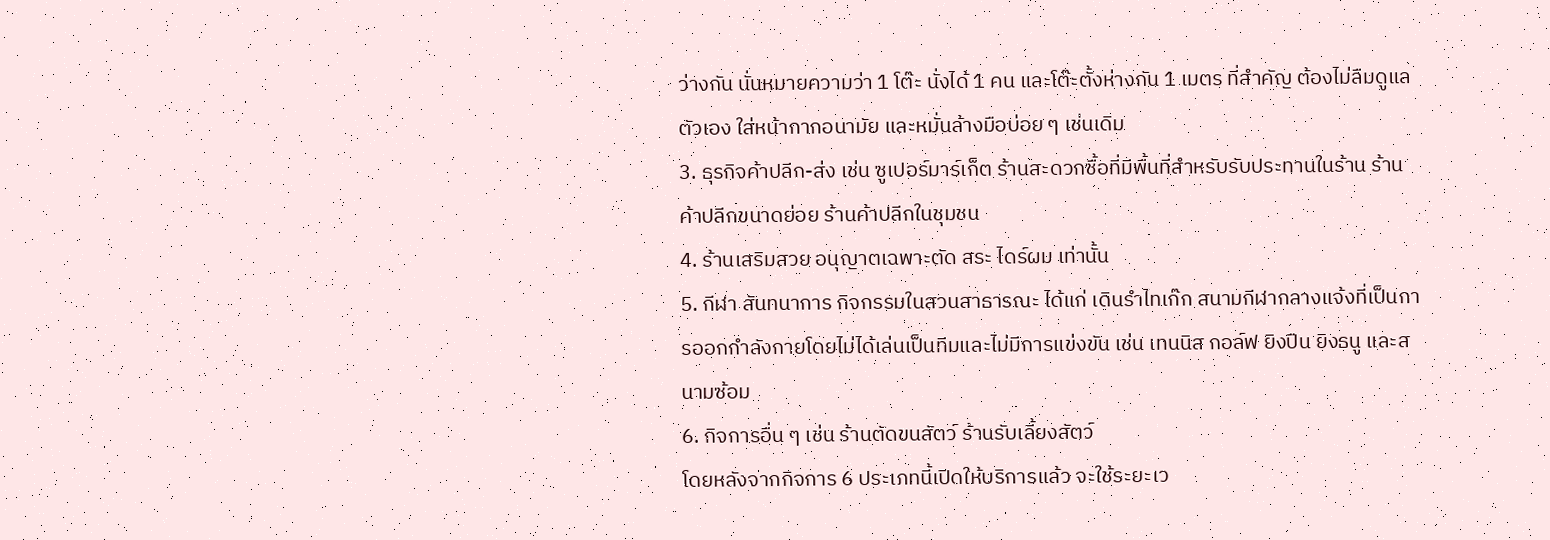ว่างกัน นั่นหมายความว่า 1 โต๊ะ นั่งได้ 1 คน และโต๊ะตั้งห่างกัน 1 เมตร ที่สำคัญ ต้องไม่ลืมดูแลตัวเอง ใส่หน้ากากอนามัย และหมั่นล้างมือบ่อย ๆ เช่นเดิม
3. ธุรกิจค้าปลีก-ส่ง เช่น ซูเปอร์มาร์เก็ต ร้านสะดวกซื้อที่มีพื้นที่สำหรับรับประทานในร้าน ร้านค้าปลีกขนาดย่อย ร้านค้าปลีกในชุมชน
4. ร้านเสริมสวย อนุญาตเฉพาะตัด สระ ไดร์ผม เท่านั้น
5. กีฬา สันทนาการ กิจกรรมในสวนสาธารณะ ได้แก่ เดินรำไทเก๊ก สนามกีฬากลางแจ้งที่เป็นการออกกำลังกายโดยไม่ได้เล่นเป็นทีมและไม่มีการแข่งขัน เช่น เทนนิส กอล์ฟ ยิงปืน ยิงธนู และสนามซ้อม
6. กิจการอื่น ๆ เช่น ร้านตัดขนสัตว์ ร้านรับเลี้ยงสัตว์
โดยหลังจากกิจการ 6 ประเภทนี้เปิดให้บริการแล้ว จะใช้ระยะเว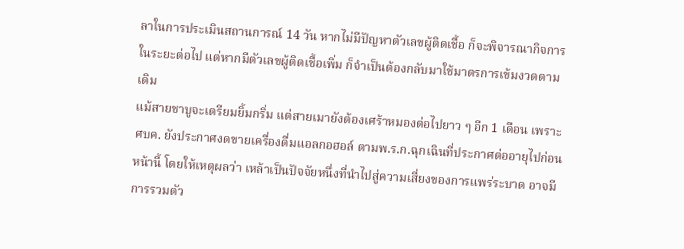ลาในการประเมินสถานการณ์ 14 วัน หากไม่มีปัญหาตัวเลขผู้ติดเชื้อ ก็จะพิจารณากิจการในระยะต่อไป แต่หากมีตัวเลขผู้ติดเชื้อเพิ่ม ก็จำเป็นต้องกลับมาใช้มาตรการเข้มงวดตามเดิม
แม้สายชาบูจะเตรียมยิ้มกริ่ม แต่สายเมายังต้องเศร้าหมองต่อไปยาว ๆ อีก 1 เดือน เพราะศบค. ยังประกาศงดขายเครื่องดื่มแอลกอฮอล์ ตามพ.ร.ก.ฉุกเฉินที่ประกาศต่ออายุไปก่อนหน้านี้ โดยให้เหตุผลว่า เหล้าเป็นปัจจัยหนึ่งที่นำไปสู่ความเสี่ยงของการแพร่ระบาด อาจมีการรวมตัว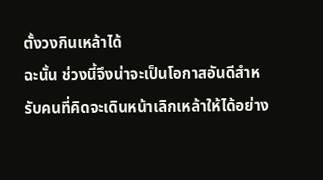ตั้งวงกินเหล้าได้
ฉะนั้น ช่วงนี้จึงน่าจะเป็นโอกาสอันดีสำหรับคนที่คิดจะเดินหน้าเลิกเหล้าให้ได้อย่าง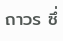ถาวร ซึ่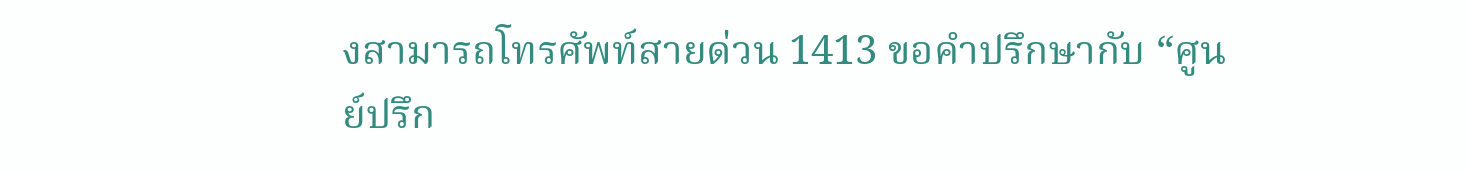งสามารถโทรศัพท์สายด่วน 1413 ขอคำปรึกษากับ “ศูนย์ปรึก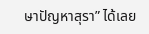ษาปัญหาสุรา” ได้เลย